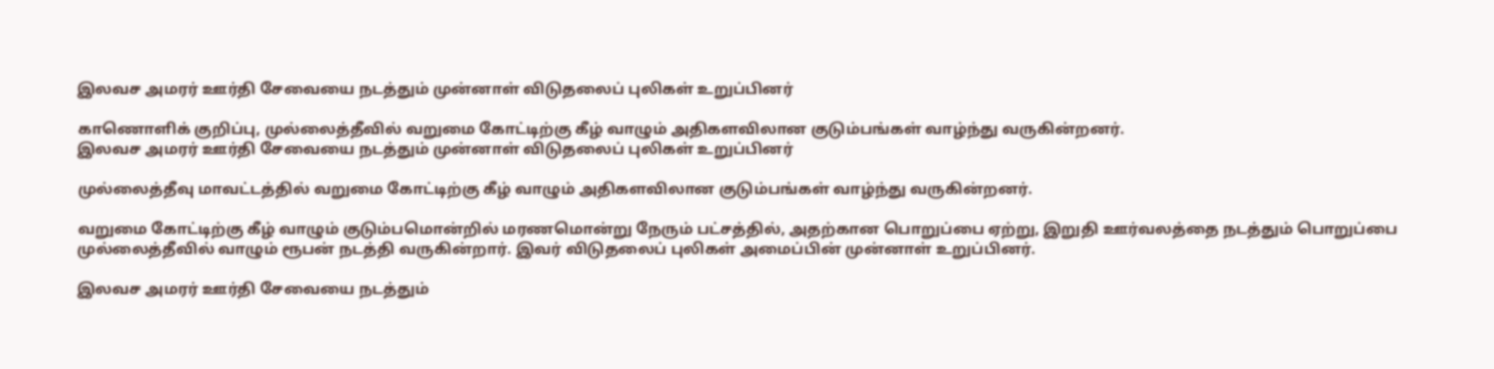இலவச அமரர் ஊர்தி சேவையை நடத்தும் முன்னாள் விடுதலைப் புலிகள் உறுப்பினர்

காணொளிக் குறிப்பு, முல்லைத்தீவில் வறுமை கோட்டிற்கு கீழ் வாழும் அதிகளவிலான குடும்பங்கள் வாழ்ந்து வருகின்றனர்.
இலவச அமரர் ஊர்தி சேவையை நடத்தும் முன்னாள் விடுதலைப் புலிகள் உறுப்பினர்

முல்லைத்தீவு மாவட்டத்தில் வறுமை கோட்டிற்கு கீழ் வாழும் அதிகளவிலான குடும்பங்கள் வாழ்ந்து வருகின்றனர்.

வறுமை கோட்டிற்கு கீழ் வாழும் குடும்பமொன்றில் மரணமொன்று நேரும் பட்சத்தில், அதற்கான பொறுப்பை ஏற்று, இறுதி ஊர்வலத்தை நடத்தும் பொறுப்பை முல்லைத்தீவில் வாழும் ரூபன் நடத்தி வருகின்றார். இவர் விடுதலைப் புலிகள் அமைப்பின் முன்னாள் உறுப்பினர்.

இலவச அமரர் ஊர்தி சேவையை நடத்தும்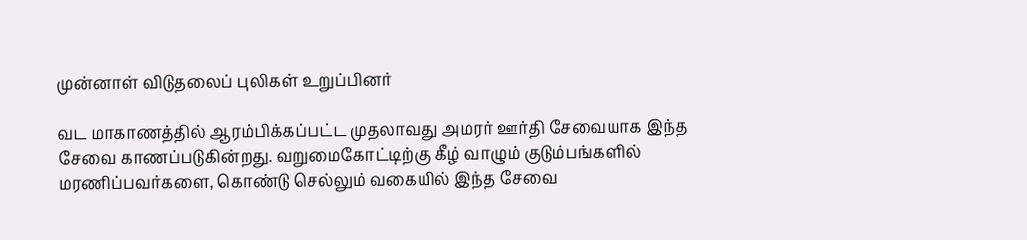முன்னாள் விடுதலைப் புலிகள் உறுப்பினர்

வட மாகாணத்தில் ஆரம்பிக்கப்பட்ட முதலாவது அமரர் ஊர்தி சேவையாக இந்த சேவை காணப்படுகின்றது. வறுமைகோட்டிற்கு கீழ் வாழும் குடும்பங்களில் மரணிப்பவர்களை, கொண்டு செல்லும் வகையில் இந்த சேவை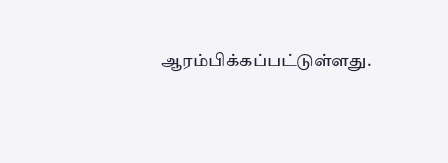ஆரம்பிக்கப்பட்டுள்ளது.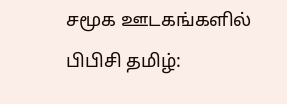சமூக ஊடகங்களில் பிபிசி தமிழ்: